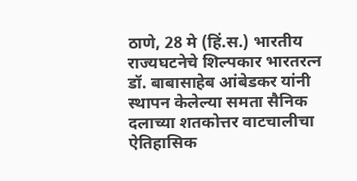ठाणे, 28 मे (हिं.स.) भारतीय राज्यघटनेचे शिल्पकार भारतरत्न डॉ. बाबासाहेब आंबेडकर यांनी स्थापन केलेल्या समता सैनिक दलाच्या शतकोत्तर वाटचालीचा ऐतिहासिक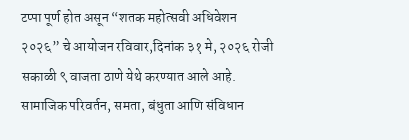टप्पा पूर्ण होत असून “शतक महोत्सवी अधिवेशन २०२६” चे आयोजन रविवार,दिनांक ३१ मे, २०२६ रोजी सकाळी ९ वाजता ठाणे येथे करण्यात आले आहे. सामाजिक परिवर्तन, समता, बंधुता आणि संविधान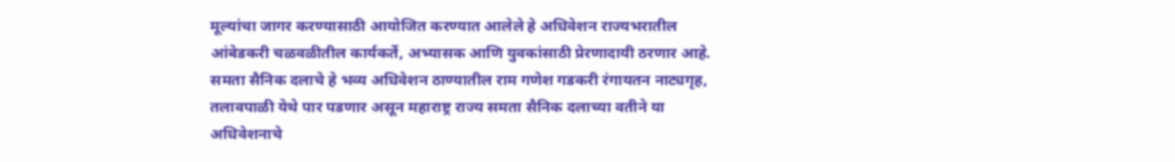मूल्यांचा जागर करण्यासाठी आयोजित करण्यात आलेले हे अधिवेशन राज्यभरातील आंबेडकरी चळवळीतील कार्यकर्ते, अभ्यासक आणि युवकांसाठी प्रेरणादायी ठरणार आहे.
समता सैनिक दलाचे हे भव्य अधिवेशन ठाण्यातील राम गणेश गडकरी रंगायतन नाट्यगृह, तलावपाळी येथे पार पडणार असून महाराष्ट्र राज्य समता सैनिक दलाच्या वतीने या अधिवेशनाचे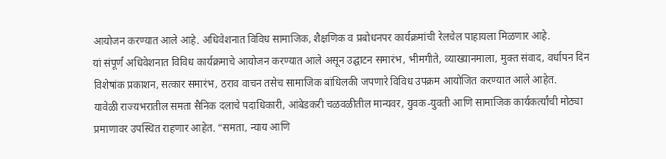आयोजन करण्यात आले आहे. अधिवेशनात विविध सामाजिक, शैक्षणिक व प्रबोधनपर कार्यक्रमांची रेलचेल पाहायला मिळणार आहे.
यां संपूर्ण अधिवेशनात विविध कार्यक्रमाचे आयोजन करण्यात आले असून उद्घाटन समारंभ, भीमगीते, व्याख्यानमाला, मुक्त संवाद, वर्धापन दिन विशेषांक प्रकाशन, सत्कार समारंभ, ठराव वाचन तसेच सामाजिक बांधिलकी जपणारे विविध उपक्रम आयोजित करण्यात आले आहेत.
यावेळी राज्यभरातील समता सैनिक दलाचे पदाधिकारी, आंबेडकरी चळवळीतील मान्यवर, युवक-युवती आणि सामाजिक कार्यकर्त्यांची मोठ्या प्रमाणावर उपस्थित राहणार आहेत. “समता, न्याय आणि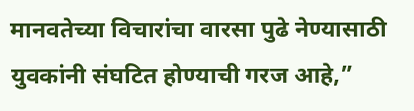मानवतेच्या विचारांचा वारसा पुढे नेण्यासाठी युवकांनी संघटित होण्याची गरज आहे,”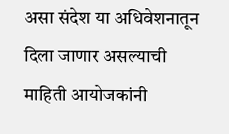असा संदेश या अधिवेशनातून दिला जाणार असल्याची माहिती आयोजकांनी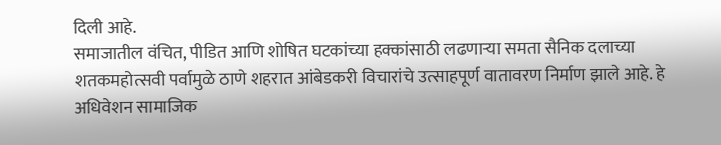दिली आहे.
समाजातील वंचित, पीडित आणि शोषित घटकांच्या हक्कांसाठी लढणाऱ्या समता सैनिक दलाच्या शतकमहोत्सवी पर्वामुळे ठाणे शहरात आंबेडकरी विचारांचे उत्साहपूर्ण वातावरण निर्माण झाले आहे. हे अधिवेशन सामाजिक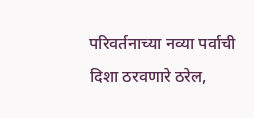परिवर्तनाच्या नव्या पर्वाची दिशा ठरवणारे ठरेल,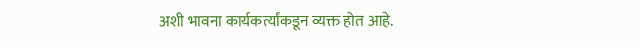अशी भावना कार्यकर्त्यांकडून व्यक्त होत आहे.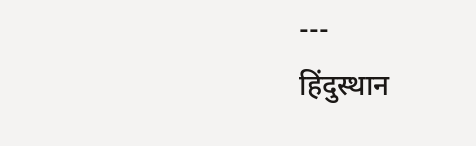---
हिंदुस्थान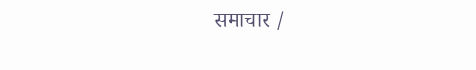समाचार /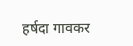हर्षदा गावकर